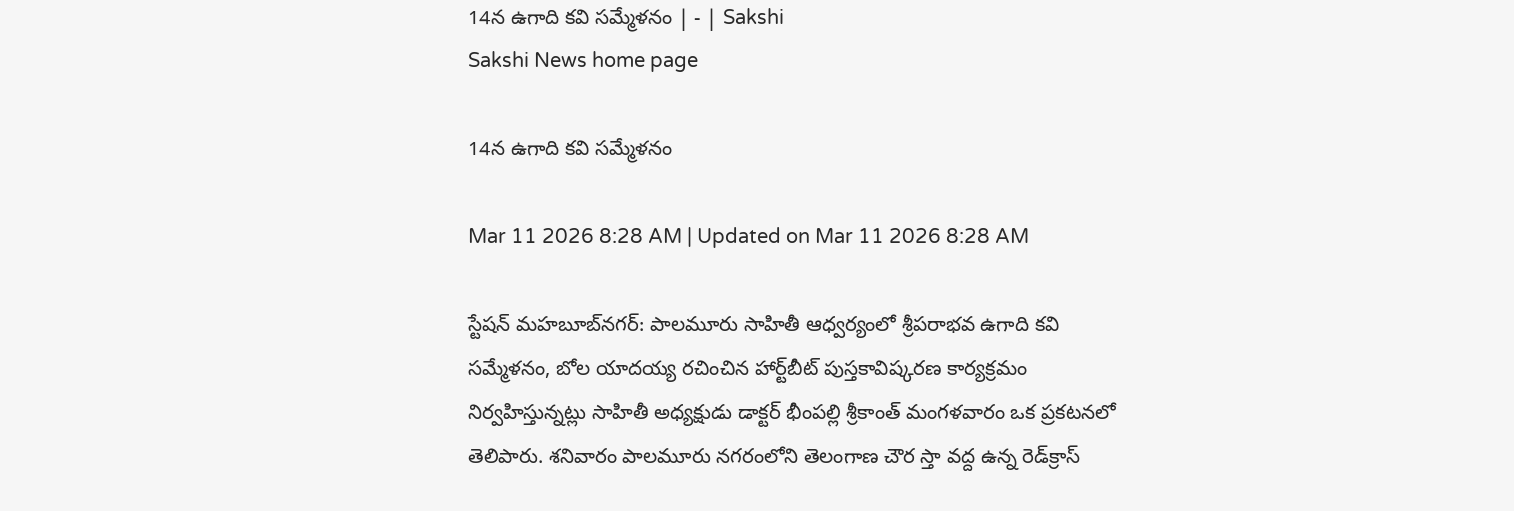14న ఉగాది కవి సమ్మేళనం | - | Sakshi
Sakshi News home page

14న ఉగాది కవి సమ్మేళనం

Mar 11 2026 8:28 AM | Updated on Mar 11 2026 8:28 AM

స్టేషన్‌ మహబూబ్‌నగర్‌: పాలమూరు సాహితీ ఆధ్వర్యంలో శ్రీపరాభవ ఉగాది కవి సమ్మేళనం, బోల యాదయ్య రచించిన హార్ట్‌బీట్‌ పుస్తకావిష్కరణ కార్యక్రమం నిర్వహిస్తున్నట్లు సాహితీ అధ్యక్షుడు డాక్టర్‌ భీంపల్లి శ్రీకాంత్‌ మంగళవారం ఒక ప్రకటనలో తెలిపారు. శనివారం పాలమూరు నగరంలోని తెలంగాణ చౌర స్తా వద్ద ఉన్న రెడ్‌క్రాస్‌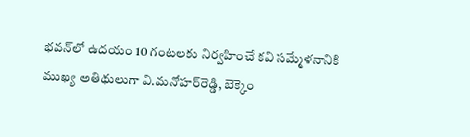భవన్‌లో ఉదయం 10 గంటలకు నిర్వహించే కవి సమ్మేళనానికి ముఖ్య అతిథులుగా వి.మనోహర్‌రెడ్డి, బెక్కెం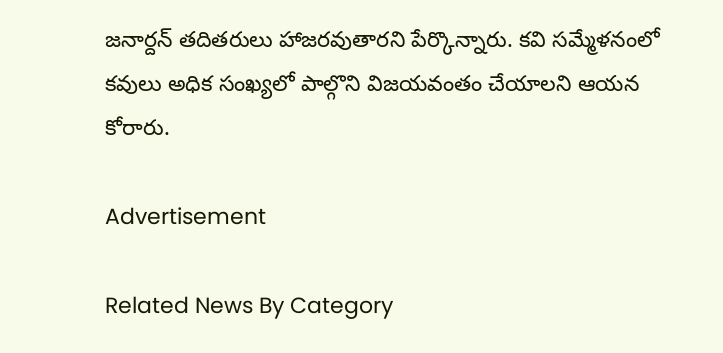జనార్దన్‌ తదితరులు హాజరవుతారని పేర్కొన్నారు. కవి సమ్మేళనంలో కవులు అధిక సంఖ్యలో పాల్గొని విజయవంతం చేయాలని ఆయన కోరారు.

Advertisement

Related News By Category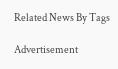Related News By Tags

Advertisement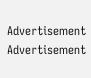Advertisement
Advertisement